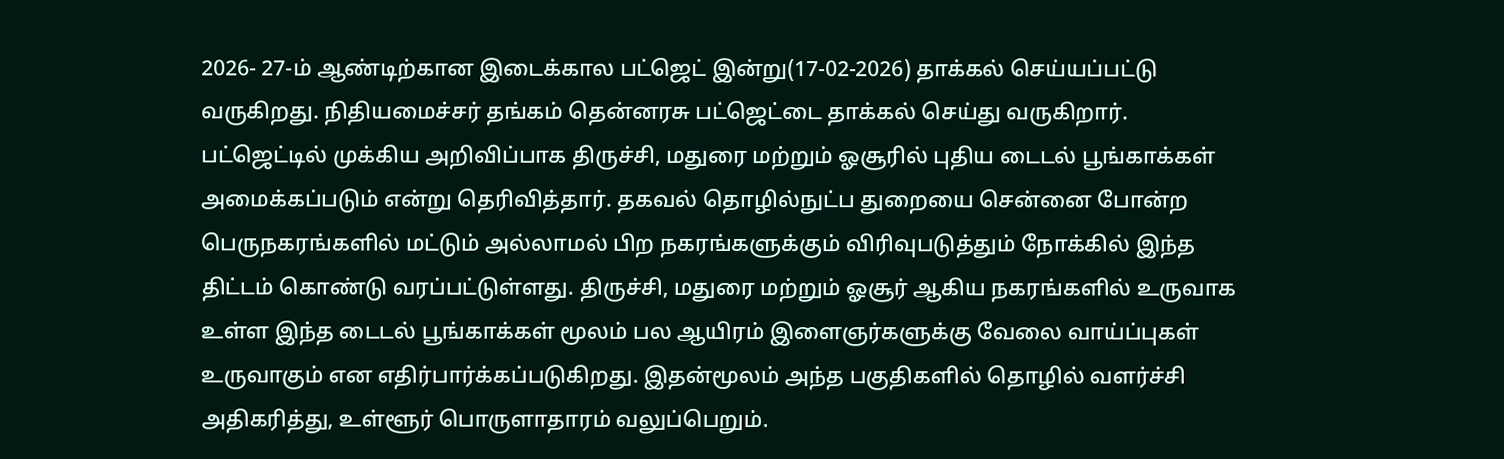2026- 27-ம் ஆண்டிற்கான இடைக்கால பட்ஜெட் இன்று(17-02-2026) தாக்கல் செய்யப்பட்டு வருகிறது. நிதியமைச்சர் தங்கம் தென்னரசு பட்ஜெட்டை தாக்கல் செய்து வருகிறார். பட்ஜெட்டில் முக்கிய அறிவிப்பாக திருச்சி, மதுரை மற்றும் ஓசூரில் புதிய டைடல் பூங்காக்கள் அமைக்கப்படும் என்று தெரிவித்தார். தகவல் தொழில்நுட்ப துறையை சென்னை போன்ற பெருநகரங்களில் மட்டும் அல்லாமல் பிற நகரங்களுக்கும் விரிவுபடுத்தும் நோக்கில் இந்த திட்டம் கொண்டு வரப்பட்டுள்ளது. திருச்சி, மதுரை மற்றும் ஓசூர் ஆகிய நகரங்களில் உருவாக உள்ள இந்த டைடல் பூங்காக்கள் மூலம் பல ஆயிரம் இளைஞர்களுக்கு வேலை வாய்ப்புகள் உருவாகும் என எதிர்பார்க்கப்படுகிறது. இதன்மூலம் அந்த பகுதிகளில் தொழில் வளர்ச்சி அதிகரித்து, உள்ளூர் பொருளாதாரம் வலுப்பெறும்.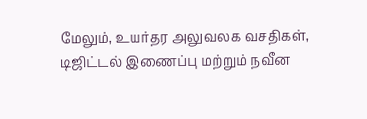மேலும், உயர்தர அலுவலக வசதிகள், டிஜிட்டல் இணைப்பு மற்றும் நவீன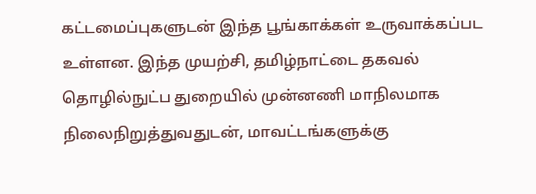கட்டமைப்புகளுடன் இந்த பூங்காக்கள் உருவாக்கப்பட உள்ளன. இந்த முயற்சி, தமிழ்நாட்டை தகவல் தொழில்நுட்ப துறையில் முன்னணி மாநிலமாக நிலைநிறுத்துவதுடன், மாவட்டங்களுக்கு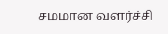சமமான வளர்ச்சி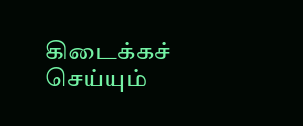கிடைக்கச் செய்யும்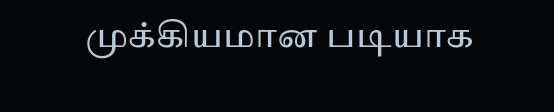முக்கியமான படியாக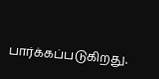பார்க்கப்படுகிறது.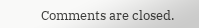Comments are closed.